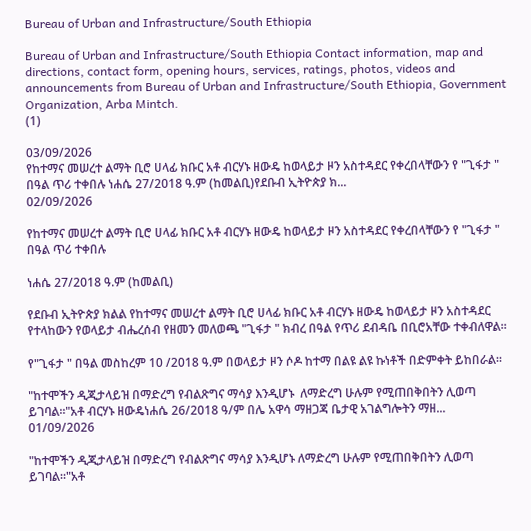Bureau of Urban and Infrastructure/South Ethiopia

Bureau of Urban and Infrastructure/South Ethiopia Contact information, map and directions, contact form, opening hours, services, ratings, photos, videos and announcements from Bureau of Urban and Infrastructure/South Ethiopia, Government Organization, Arba Mintch.
(1)

03/09/2026
የከተማና መሠረተ ልማት ቢሮ ሀላፊ ክቡር አቶ ብርሃኑ ዘውዴ ከወላይታ ዞን አስተዳደር የቀረበላቸውን የ "ጊፋታ " በዓል ጥሪ ተቀበሉ ነሐሴ 27/2018 ዓ.ም (ከመልቢ)የደቡብ ኢትዮጵያ ክ...
02/09/2026

የከተማና መሠረተ ልማት ቢሮ ሀላፊ ክቡር አቶ ብርሃኑ ዘውዴ ከወላይታ ዞን አስተዳደር የቀረበላቸውን የ "ጊፋታ " በዓል ጥሪ ተቀበሉ

ነሐሴ 27/2018 ዓ.ም (ከመልቢ)

የደቡብ ኢትዮጵያ ክልል የከተማና መሠረተ ልማት ቢሮ ሀላፊ ክቡር አቶ ብርሃኑ ዘውዴ ከወላይታ ዞን አስተዳደር የተላከውን የወላይታ ብሔረሰብ የዘመን መለወጫ "ጊፋታ " ክብረ በዓል የጥሪ ደብዳቤ በቢሮአቸው ተቀብለዋል።

የ"ጊፋታ " በዓል መስከረም 10 /2018 ዓ.ም በወላይታ ዞን ሶዶ ከተማ በልዩ ልዩ ኩነቶች በድምቀት ይከበራል።

"ከተሞችን ዲጂታላይዝ በማድረግ የብልጽግና ማሳያ እንዲሆኑ  ለማድረግ ሁሉም የሚጠበቅበትን ሊወጣ ይገባል።"አቶ ብርሃኑ ዘውዴነሐሴ 26/2018 ዓ/ም በሌ አዋሳ ማዘጋጃ ቤታዊ አገልግሎትን ማዘ...
01/09/2026

"ከተሞችን ዲጂታላይዝ በማድረግ የብልጽግና ማሳያ እንዲሆኑ ለማድረግ ሁሉም የሚጠበቅበትን ሊወጣ ይገባል።"አቶ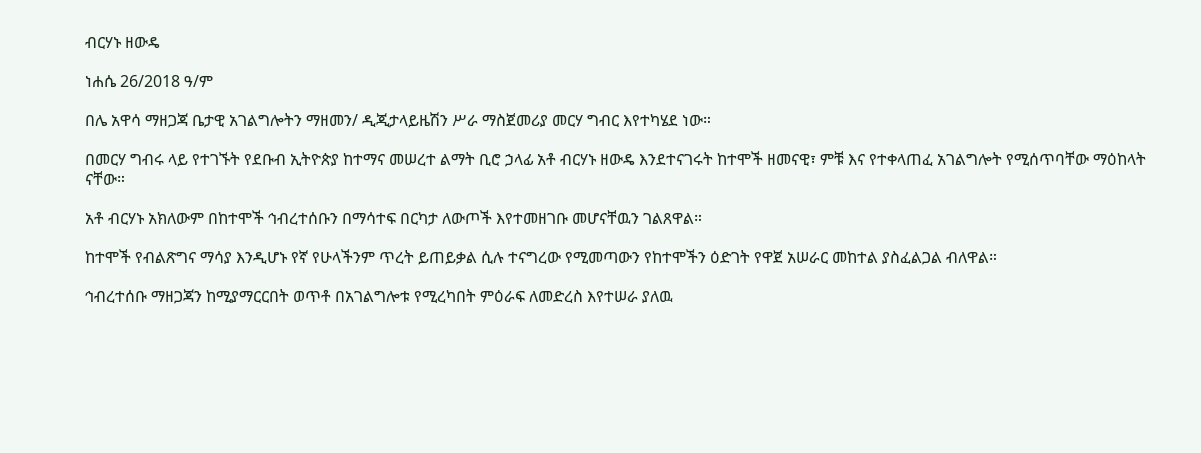ብርሃኑ ዘውዴ

ነሐሴ 26/2018 ዓ/ም

በሌ አዋሳ ማዘጋጃ ቤታዊ አገልግሎትን ማዘመን/ ዲጂታላይዜሽን ሥራ ማስጀመሪያ መርሃ ግብር እየተካሄደ ነው።

በመርሃ ግብሩ ላይ የተገኙት የደቡብ ኢትዮጵያ ከተማና መሠረተ ልማት ቢሮ ኃላፊ አቶ ብርሃኑ ዘውዴ እንደተናገሩት ከተሞች ዘመናዊ፣ ምቹ እና የተቀላጠፈ አገልግሎት የሚሰጥባቸው ማዕከላት ናቸው።

አቶ ብርሃኑ አክለውም በከተሞች ኅብረተሰቡን በማሳተፍ በርካታ ለውጦች እየተመዘገቡ መሆናቸዉን ገልጸዋል።

ከተሞች የብልጽግና ማሳያ እንዲሆኑ የኛ የሁላችንም ጥረት ይጠይቃል ሲሉ ተናግረው የሚመጣውን የከተሞችን ዕድገት የዋጀ አሠራር መከተል ያስፈልጋል ብለዋል።

ኅብረተሰቡ ማዘጋጃን ከሚያማርርበት ወጥቶ በአገልግሎቱ የሚረካበት ምዕራፍ ለመድረስ እየተሠራ ያለዉ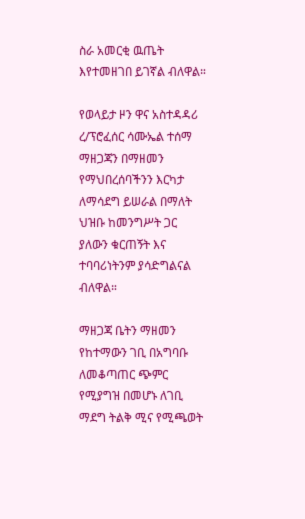ስራ አመርቂ ዉጤት እየተመዘገበ ይገኛል ብለዋል።

የወላይታ ዞን ዋና አስተዳዳሪ ረ/ፕሮፈሰር ሳሙኤል ተሰማ ማዘጋጃን በማዘመን የማህበረሰባችንን እርካታ ለማሳደግ ይሠራል በማለት ህዝቡ ከመንግሥት ጋር ያለውን ቁርጠኝት እና ተባባሪነትንም ያሳድግልናል ብለዋል።

ማዘጋጃ ቤትን ማዘመን የከተማውን ገቢ በአግባቡ ለመቆጣጠር ጭምር የሚያግዝ በመሆኑ ለገቢ ማደግ ትልቅ ሚና የሚጫወት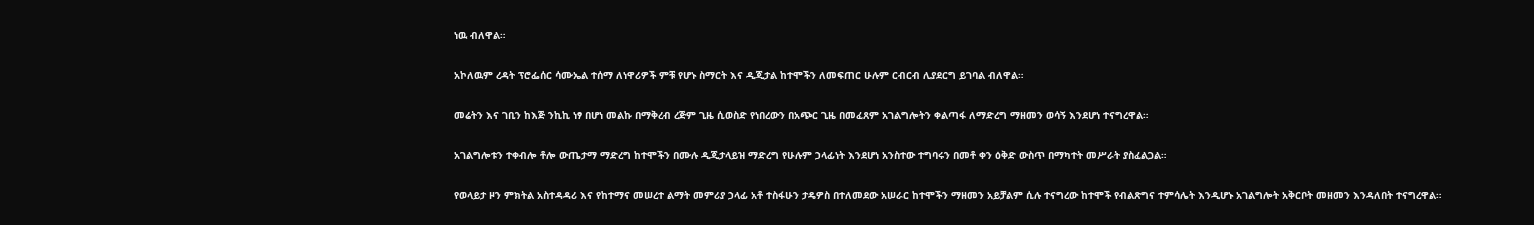ነዉ ብለዋል።

አኮለዉም ረዳት ፕሮፌሰር ሳሙኤል ተሰማ ለነዋሪዎች ምቹ የሆኑ ስማርት እና ዲጂታል ከተሞችን ለመፍጠር ሁሉም ርብርብ ሊያደርግ ይገባል ብለዋል።

መሬትን እና ገቢን ከእጅ ንኪኪ ነፃ በሆነ መልኩ በማቅረብ ረጅም ጊዜ ሲወስድ የነበረውን በአጭር ጊዜ በመፈጸም አገልግሎትን ቀልጣፋ ለማድረግ ማዘመን ወሳኝ እንደሆነ ተናግረዋል።

አገልግሎቱን ተቀብሎ ቶሎ ውጤታማ ማድረግ ከተሞችን በሙሉ ዲጂታላይዝ ማድረግ የሁሉም ኃላፊነት እንደሆነ አንስተው ተግባሩን በመቶ ቀን ዕቅድ ውስጥ በማካተት መሥራት ያስፈልጋል።

የወላይታ ዞን ምክትል አስተዳዳሪ እና የከተማና መሠረተ ልማት መምሪያ ኃላፊ አቶ ተስፋሁን ታዴዎስ በተለመደው አሠራር ከተሞችን ማዘመን አይቻልም ሲሉ ተናግረው ከተሞች የብልጽግና ተምሳሌት እንዲሆኑ አገልግሎት አቅርቦት መዘመን እንዳለበት ተናግረዋል።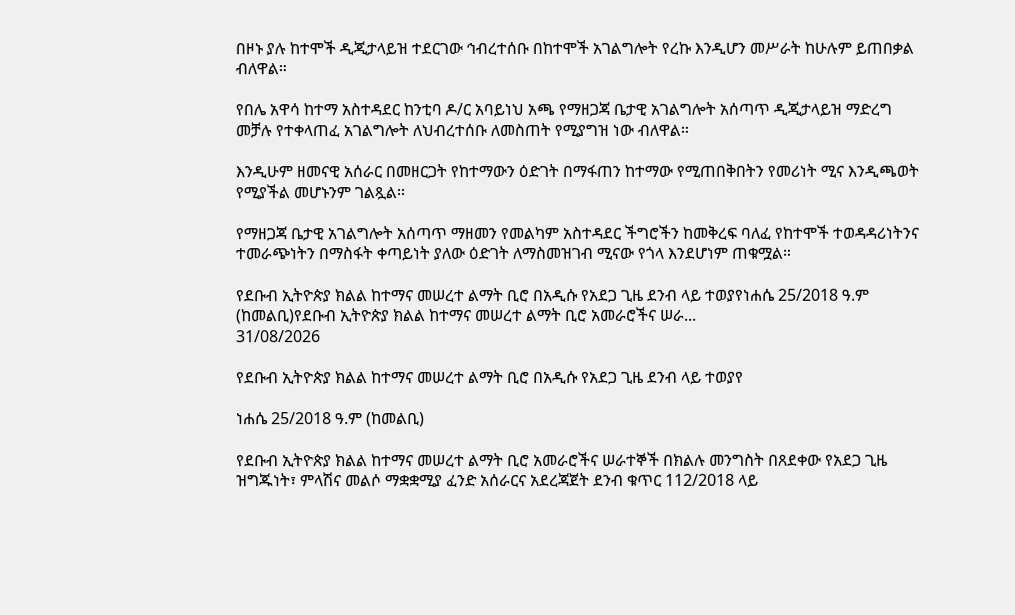በዞኑ ያሉ ከተሞች ዲጂታላይዝ ተደርገው ኅብረተሰቡ በከተሞች አገልግሎት የረኩ እንዲሆን መሥራት ከሁሉም ይጠበቃል ብለዋል።

የበሌ አዋሳ ከተማ አስተዳደር ከንቲባ ዶ/ር አባይነህ አጫ የማዘጋጃ ቤታዊ አገልግሎት አሰጣጥ ዲጂታላይዝ ማድረግ መቻሉ የተቀላጠፈ አገልግሎት ለህብረተሰቡ ለመስጠት የሚያግዝ ነው ብለዋል።

እንዲሁም ዘመናዊ አሰራር በመዘርጋት የከተማውን ዕድገት በማፋጠን ከተማው የሚጠበቅበትን የመሪነት ሚና እንዲጫወት የሚያችል መሆኑንም ገልጿል፡፡

የማዘጋጃ ቤታዊ አገልግሎት አሰጣጥ ማዘመን የመልካም አስተዳደር ችግሮችን ከመቅረፍ ባለፈ የከተሞች ተወዳዳሪነትንና ተመራጭነትን በማስፋት ቀጣይነት ያለው ዕድገት ለማስመዝገብ ሚናው የጎላ እንደሆነም ጠቁሟል።

የደቡብ ኢትዮጵያ ክልል ከተማና መሠረተ ልማት ቢሮ በአዲሱ የአደጋ ጊዜ ደንብ ላይ ተወያየነሐሴ 25/2018 ዓ.ም (ከመልቢ)የደቡብ ኢትዮጵያ ክልል ከተማና መሠረተ ልማት ቢሮ አመራሮችና ሠራ...
31/08/2026

የደቡብ ኢትዮጵያ ክልል ከተማና መሠረተ ልማት ቢሮ በአዲሱ የአደጋ ጊዜ ደንብ ላይ ተወያየ

ነሐሴ 25/2018 ዓ.ም (ከመልቢ)

የደቡብ ኢትዮጵያ ክልል ከተማና መሠረተ ልማት ቢሮ አመራሮችና ሠራተኞች በክልሉ መንግስት በጸደቀው የአደጋ ጊዜ ዝግጁነት፣ ምላሽና መልሶ ማቋቋሚያ ፈንድ አሰራርና አደረጃጀት ደንብ ቁጥር 112/2018 ላይ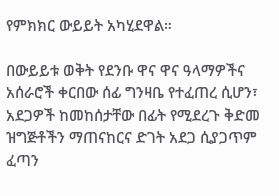የምክክር ውይይት አካሂደዋል።

በውይይቱ ወቅት የደንቡ ዋና ዋና ዓላማዎችና አሰራሮች ቀርበው ሰፊ ግንዛቤ የተፈጠረ ሲሆን፣ አደጋዎች ከመከሰታቸው በፊት የሚደረጉ ቅድመ ዝግጅቶችን ማጠናከርና ድገት አደጋ ሲያጋጥም ፈጣን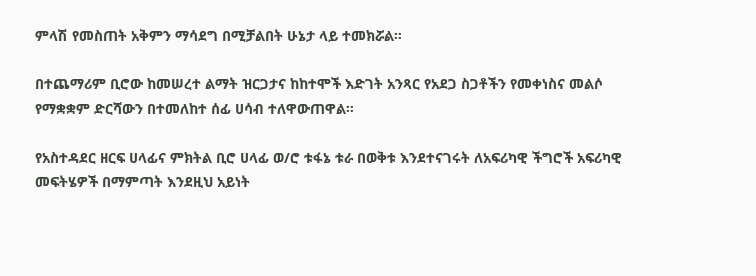ምላሽ የመስጠት አቅምን ማሳደግ በሚቻልበት ሁኔታ ላይ ተመክሯል።

በተጨማሪም ቢሮው ከመሠረተ ልማት ዝርጋታና ከከተሞች እድገት አንጻር የአደጋ ስጋቶችን የመቀነስና መልሶ የማቋቋም ድርሻውን በተመለከተ ሰፊ ሀሳብ ተለዋውጠዋል።

የአስተዳደር ዘርፍ ሀላፊና ምክትል ቢሮ ሀላፊ ወ/ሮ ቱፋኔ ቱራ በወቅቱ እንደተናገሩት ለአፍሪካዊ ችግሮች አፍሪካዊ መፍትሄዎች በማምጣት እንደዚህ አይነት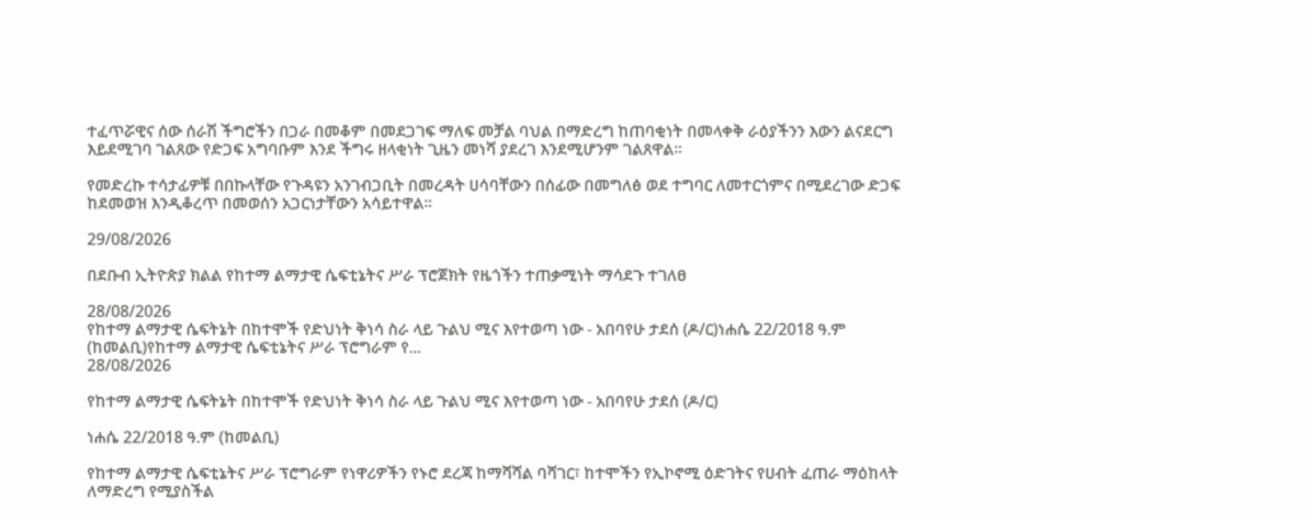ተፈጥሯዊና ሰው ሰራሽ ችግሮችን በጋራ በመቆም በመደጋገፍ ማለፍ መቻል ባህል በማድረግ ከጠባቂነት በመላቀቅ ራዕያችንን እውን ልናደርግ እይደሚገባ ገልጸው የድጋፍ አግባቡም እንደ ችግሩ ዘላቂነት ጊዜን መነሻ ያደረገ እንደሚሆንም ገልጸዋል።

የመድረኩ ተሳታፊዎቹ በበኩላቸው የጉዳዩን አንገብጋቢት በመረዳት ሀሳባቸውን በሰፊው በመግለፅ ወደ ተግባር ለመተርጎምና በሚደረገው ድጋፍ ከደመወዝ እንዲቆረጥ በመወሰን አጋርነታቸውን አሳይተዋል።

29/08/2026

በደቡብ ኢትዮጵያ ክልል የከተማ ልማታዊ ሴፍቲኔትና ሥራ ፕሮጀክት የዜጎችን ተጠቃሚነት ማሳደጉ ተገለፀ

28/08/2026
የከተማ ልማታዊ ሴፍትኔት በከተሞች የድህነት ቅነሳ ስራ ላይ ጉልህ ሚና እየተወጣ ነው - አበባየሁ ታደሰ (ዶ/ር)ነሐሴ 22/2018 ዓ.ም (ከመልቢ)የከተማ ልማታዊ ሴፍቲኔትና ሥራ ፕሮግራም የ...
28/08/2026

የከተማ ልማታዊ ሴፍትኔት በከተሞች የድህነት ቅነሳ ስራ ላይ ጉልህ ሚና እየተወጣ ነው - አበባየሁ ታደሰ (ዶ/ር)

ነሐሴ 22/2018 ዓ.ም (ከመልቢ)

የከተማ ልማታዊ ሴፍቲኔትና ሥራ ፕሮግራም የነዋሪዎችን የኑሮ ደረጃ ከማሻሻል ባሻገር፣ ከተሞችን የኢኮኖሚ ዕድገትና የሀብት ፈጠራ ማዕከላት ለማድረግ የሚያስችል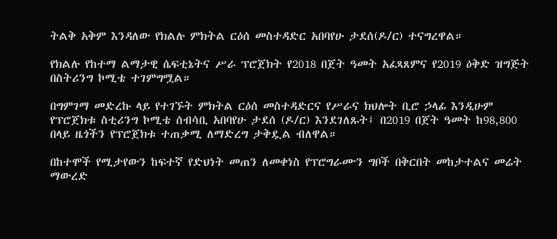ትልቅ አቅም እንዳለው የክልሉ ምክትል ርዕሰ መስተዳድር አበባየሁ ታደሰ(ዶ/ር) ተናግረዋል።

የክልሉ የከተማ ልማታዊ ሴፍቲኔትና ሥራ ፕሮጀክት የ2018 በጀት ዓመት አፈጻጸምና የ2019 ዕቅድ ዝግጅት በስትሪንግ ኮሚቴ ተገምግሟል።

በግምገማ መድረኩ ላይ የተገኙት ምክትል ርዕሰ መስተዳድርና የሥራና ክህሎት ቢሮ ኃላፊ እንዲሁም የፕሮጀክቱ ስቲሪንግ ኮሚቴ ሰብሳቢ አበባየሁ ታደሰ (ዶ/ር) እንደገለጹት፤ በ2019 በጀት ዓመት ከ98,800 በላይ ዜጎችን የፕሮጀክቱ ተጠቃሚ ለማድረግ ታቅዷል ብለዋል።

በከተሞች የሚታየውን ከፍተኛ የድህነት መጠን ለመቀነስ የፕሮግራሙን ግቦች በቅርበት መከታተልና መሬት ማውረድ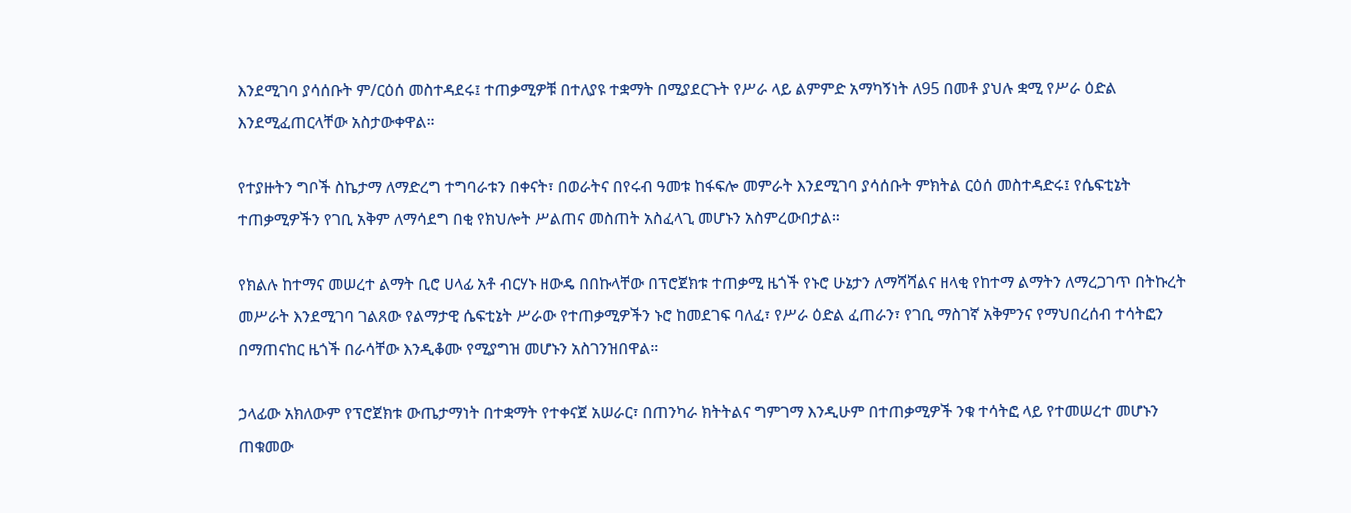እንደሚገባ ያሳሰቡት ም/ርዕሰ መስተዳደሩ፤ ተጠቃሚዎቹ በተለያዩ ተቋማት በሚያደርጉት የሥራ ላይ ልምምድ አማካኝነት ለ95 በመቶ ያህሉ ቋሚ የሥራ ዕድል እንደሚፈጠርላቸው አስታውቀዋል።

የተያዙትን ግቦች ስኬታማ ለማድረግ ተግባራቱን በቀናት፣ በወራትና በየሩብ ዓመቱ ከፋፍሎ መምራት እንደሚገባ ያሳሰቡት ምክትል ርዕሰ መስተዳድሩ፤ የሴፍቲኔት ተጠቃሚዎችን የገቢ አቅም ለማሳደግ በቂ የክህሎት ሥልጠና መስጠት አስፈላጊ መሆኑን አስምረውበታል።

የክልሉ ከተማና መሠረተ ልማት ቢሮ ሀላፊ አቶ ብርሃኑ ዘውዴ በበኩላቸው በፕሮጀክቱ ተጠቃሚ ዜጎች የኑሮ ሁኔታን ለማሻሻልና ዘላቂ የከተማ ልማትን ለማረጋገጥ በትኩረት መሥራት እንደሚገባ ገልጸው የልማታዊ ሴፍቲኔት ሥራው የተጠቃሚዎችን ኑሮ ከመደገፍ ባለፈ፣ የሥራ ዕድል ፈጠራን፣ የገቢ ማስገኛ አቅምንና የማህበረሰብ ተሳትፎን በማጠናከር ዜጎች በራሳቸው እንዲቆሙ የሚያግዝ መሆኑን አስገንዝበዋል።

ኃላፊው አክለውም የፕሮጀክቱ ውጤታማነት በተቋማት የተቀናጀ አሠራር፣ በጠንካራ ክትትልና ግምገማ እንዲሁም በተጠቃሚዎች ንቁ ተሳትፎ ላይ የተመሠረተ መሆኑን ጠቁመው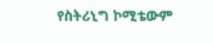የስትሪኒግ ኮሚቴውም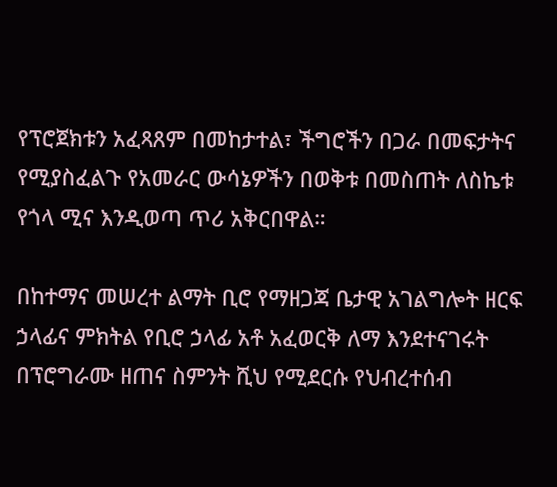የፕሮጀክቱን አፈጻጸም በመከታተል፣ ችግሮችን በጋራ በመፍታትና የሚያስፈልጉ የአመራር ውሳኔዎችን በወቅቱ በመስጠት ለስኬቱ የጎላ ሚና እንዲወጣ ጥሪ አቅርበዋል።

በከተማና መሠረተ ልማት ቢሮ የማዘጋጃ ቤታዊ አገልግሎት ዘርፍ ኃላፊና ምክትል የቢሮ ኃላፊ አቶ አፈወርቅ ለማ እንደተናገሩት በፕሮግራሙ ዘጠና ስምንት ሺህ የሚደርሱ የህብረተሰብ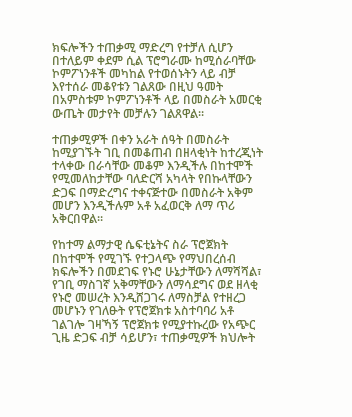ክፍሎችን ተጠቃሚ ማድረግ የተቻለ ሲሆን በተለይም ቀደም ሲል ፕሮግራሙ ከሚሰራባቸው ኮምፖነንቶች መካከል የተወሰኑትን ላይ ብቻ እየተሰራ መቆየቱን ገልጸው በዚህ ዓመት በአምስቱም ኮምፖነንቶች ላይ በመስራት አመርቂ ውጤት መታየት መቻሉን ገልጸዋል።

ተጠቃሚዎች በቀን አራት ሰዓት በመስራት ከሚያገኙት ገቢ በመቆጠብ በዘላቂነት ከተረጂነት ተላቀው በራሳቸው መቆም እንዲችሉ በከተሞች የሚመለከታቸው ባለድርሻ አካላት የበኩላቸውን ድጋፍ በማድረግና ተቀናጅተው በመስራት አቅም መሆን እንዲችሉም አቶ አፈወርቅ ለማ ጥሪ አቅርበዋል።

የከተማ ልማታዊ ሴፍቲኔትና ስራ ፕሮጀክት በከተሞች የሚገኙ የተጋላጭ የማህበረሰብ ክፍሎችን በመደገፍ የኑሮ ሁኔታቸውን ለማሻሻል፣ የገቢ ማስገኛ አቅማቸውን ለማሳደግና ወደ ዘላቂ የኑሮ መሠረት እንዲሸጋገሩ ለማስቻል የተዘረጋ መሆኑን የገለፁት የፕሮጀክቱ አስተባባሪ አቶ ገልገሎ ገዛኻኝ ፕሮጀክቱ የሚያተኩረው የአጭር ጊዜ ድጋፍ ብቻ ሳይሆን፣ ተጠቃሚዎች ክህሎት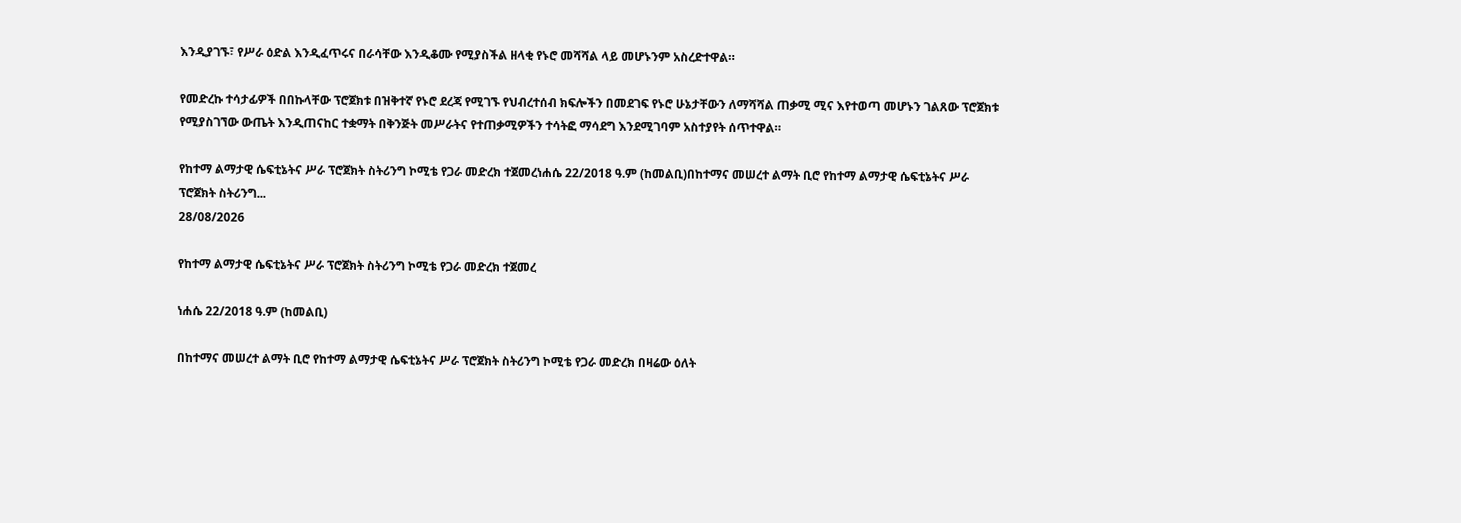እንዲያገኙ፣ የሥራ ዕድል እንዲፈጥሩና በራሳቸው እንዲቆሙ የሚያስችል ዘላቂ የኑሮ መሻሻል ላይ መሆኑንም አስረድተዋል።

የመድረኩ ተሳታፊዎች በበኩላቸው ፕሮጀክቱ በዝቅተኛ የኑሮ ደረጃ የሚገኙ የህብረተሰብ ክፍሎችን በመደገፍ የኑሮ ሁኔታቸውን ለማሻሻል ጠቃሚ ሚና እየተወጣ መሆኑን ገልጸው ፕሮጀክቱ የሚያስገኘው ውጤት እንዲጠናከር ተቋማት በቅንጅት መሥራትና የተጠቃሚዎችን ተሳትፎ ማሳደግ እንደሚገባም አስተያየት ሰጥተዋል።

የከተማ ልማታዊ ሴፍቲኔትና ሥራ ፕሮጀክት ስትሪንግ ኮሚቴ የጋራ መድረክ ተጀመረነሐሴ 22/2018 ዓ.ም (ከመልቢ)በከተማና መሠረተ ልማት ቢሮ የከተማ ልማታዊ ሴፍቲኔትና ሥራ ፕሮጀክት ስትሪንግ...
28/08/2026

የከተማ ልማታዊ ሴፍቲኔትና ሥራ ፕሮጀክት ስትሪንግ ኮሚቴ የጋራ መድረክ ተጀመረ

ነሐሴ 22/2018 ዓ.ም (ከመልቢ)

በከተማና መሠረተ ልማት ቢሮ የከተማ ልማታዊ ሴፍቲኔትና ሥራ ፕሮጀክት ስትሪንግ ኮሚቴ የጋራ መድረክ በዛሬው ዕለት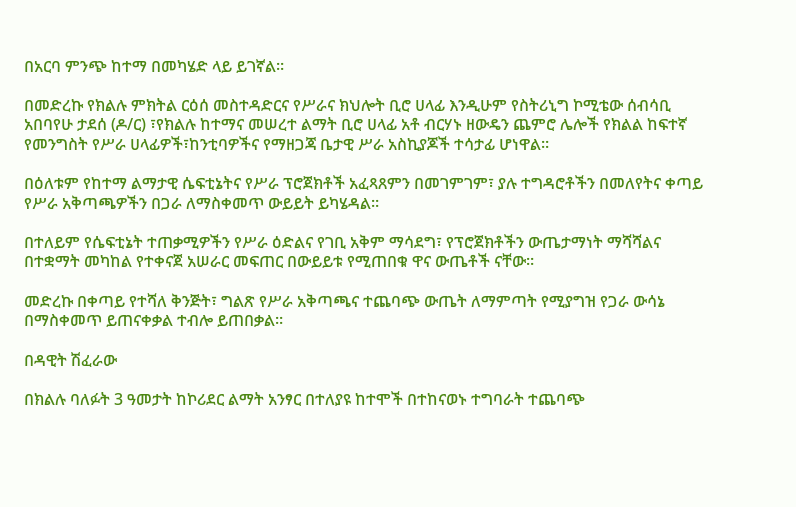በአርባ ምንጭ ከተማ በመካሄድ ላይ ይገኛል።

በመድረኩ የክልሉ ምክትል ርዕሰ መስተዳድርና የሥራና ክህሎት ቢሮ ሀላፊ እንዲሁም የስትሪኒግ ኮሚቴው ሰብሳቢ አበባየሁ ታደሰ (ዶ/ር) ፣የክልሉ ከተማና መሠረተ ልማት ቢሮ ሀላፊ አቶ ብርሃኑ ዘውዴን ጨምሮ ሌሎች የክልል ከፍተኛ የመንግስት የሥራ ሀላፊዎች፣ከንቲባዎችና የማዘጋጃ ቤታዊ ሥራ አስኪያጆች ተሳታፊ ሆነዋል።

በዕለቱም የከተማ ልማታዊ ሴፍቲኔትና የሥራ ፕሮጀክቶች አፈጻጸምን በመገምገም፣ ያሉ ተግዳሮቶችን በመለየትና ቀጣይ የሥራ አቅጣጫዎችን በጋራ ለማስቀመጥ ውይይት ይካሄዳል።

በተለይም የሴፍቲኔት ተጠቃሚዎችን የሥራ ዕድልና የገቢ አቅም ማሳደግ፣ የፕሮጀክቶችን ውጤታማነት ማሻሻልና በተቋማት መካከል የተቀናጀ አሠራር መፍጠር በውይይቱ የሚጠበቁ ዋና ውጤቶች ናቸው።

መድረኩ በቀጣይ የተሻለ ቅንጅት፣ ግልጽ የሥራ አቅጣጫና ተጨባጭ ውጤት ለማምጣት የሚያግዝ የጋራ ውሳኔ በማስቀመጥ ይጠናቀቃል ተብሎ ይጠበቃል።

በዳዊት ሽፈራው

በክልሉ ባለፉት 3 ዓመታት ከኮሪደር ልማት አንፃር በተለያዩ ከተሞች በተከናወኑ ተግባራት ተጨባጭ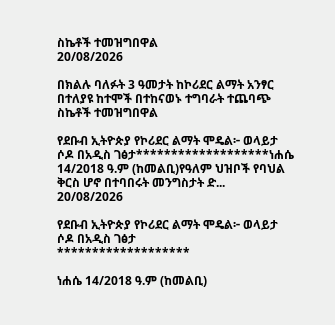ስኬቶች ተመዝግበዋል
20/08/2026

በክልሉ ባለፉት 3 ዓመታት ከኮሪደር ልማት አንፃር በተለያዩ ከተሞች በተከናወኑ ተግባራት ተጨባጭ ስኬቶች ተመዝግበዋል

የደቡብ ኢትዮጵያ የኮሪደር ልማት ሞዴል፦ ወላይታ ሶዶ በአዲስ ገፅታ*******************ነሐሴ 14/2018 ዓ.ም (ከመልቢ)የዓለም ህዝቦች የባህል ቅርስ ሆኖ በተባበሩት መንግስታት ድ...
20/08/2026

የደቡብ ኢትዮጵያ የኮሪደር ልማት ሞዴል፦ ወላይታ ሶዶ በአዲስ ገፅታ
*******************

ነሐሴ 14/2018 ዓ.ም (ከመልቢ)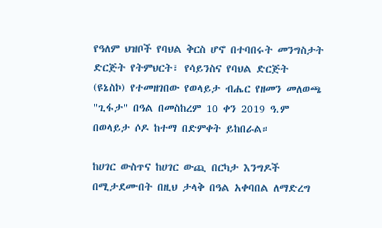የዓለም ህዝቦች የባህል ቅርስ ሆኖ በተባበሩት መንግስታት ድርጅት የትምህርት፣ የሳይንስና የባህል ድርጅት (ዩኔስኮ) የተመዘገበው የወላይታ ብሔር የዘመን መለወጫ "ጊፋታ" በዓል በመስከረም 10 ቀን 2019 ዓ.ም በወላይታ ሶዶ ከተማ በድምቀት ይከበራል።

ከሀገር ውስጥና ከሀገር ውጪ በርካታ እንግዶች በሚታደሙበት በዚህ ታላቅ በዓል አቀባበል ለማድረግ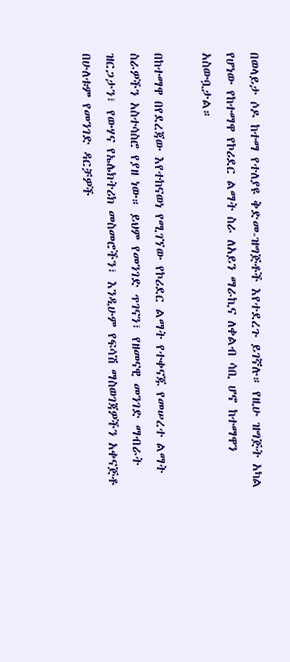በወላይታ ሶዶ ከተማ የተለያዩ ቅድመ-ዝግጅቶች እየተደረጉ ይገኛሉ። የዚሁ ዝግጅት አካል የሆነው የከተማዋ የኮሪደር ልማት ስራ ለአይን ማራኪና ለቀልብ ሳቢ ሆኖ ከተማዋን አስውቧታል።

በከተማዋ በየደረጃው እየተከናወነ የሚገኘው የኮሪደር ልማት የተቀናጁ የመሠረተ ልማት ስራዎችን አስተሳስሮ የያዘ ነው። ይህም የመንገድ ጥገናን፣ የዘመናዊ መንገድ ማብራት ዝርጋታን፣ የውሃና የኤሌክትሪክ መስመሮችን፣ እንዲሁም የፍሳሽ ማስወገጃዎችን አቀናጅቶ በሁለቱም የመንገድ ዳርቻዎች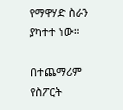የማዋሃድ ስራን ያካተተ ነው።

በተጨማሪም የስፖርት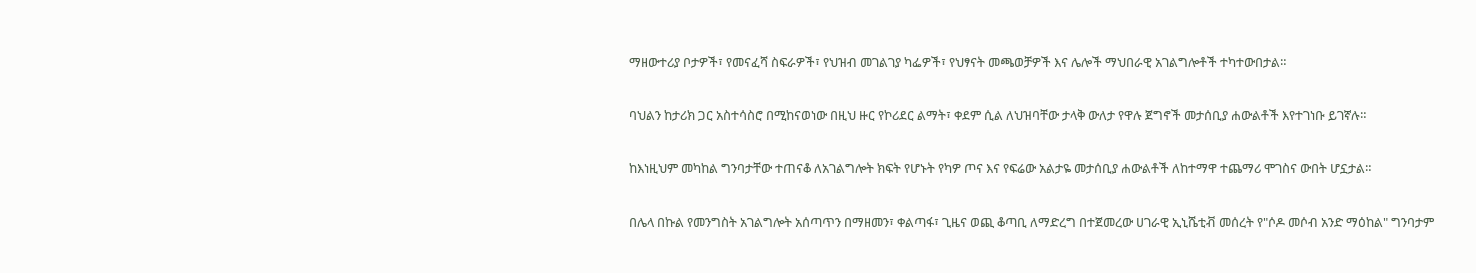ማዘውተሪያ ቦታዎች፣ የመናፈሻ ስፍራዎች፣ የህዝብ መገልገያ ካፌዎች፣ የህፃናት መጫወቻዎች እና ሌሎች ማህበራዊ አገልግሎቶች ተካተውበታል።

ባህልን ከታሪክ ጋር አስተሳስሮ በሚከናወነው በዚህ ዙር የኮሪደር ልማት፣ ቀደም ሲል ለህዝባቸው ታላቅ ውለታ የዋሉ ጀግኖች መታሰቢያ ሐውልቶች እየተገነቡ ይገኛሉ።

ከእነዚህም መካከል ግንባታቸው ተጠናቆ ለአገልግሎት ክፍት የሆኑት የካዎ ጦና እና የፍሬው አልታዬ መታሰቢያ ሐውልቶች ለከተማዋ ተጨማሪ ሞገስና ውበት ሆኗታል።

በሌላ በኩል የመንግስት አገልግሎት አሰጣጥን በማዘመን፣ ቀልጣፋ፣ ጊዜና ወጪ ቆጣቢ ለማድረግ በተጀመረው ሀገራዊ ኢኒሼቲቭ መሰረት የ"ሶዶ መሶብ አንድ ማዕከል" ግንባታም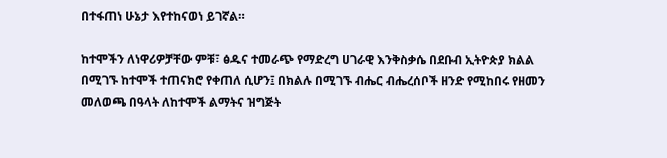በተፋጠነ ሁኔታ እየተከናወነ ይገኛል።

ከተሞችን ለነዋሪዎቻቸው ምቹ፣ ፅዱና ተመራጭ የማድረግ ሀገራዊ እንቅስቃሴ በደቡብ ኢትዮጵያ ክልል በሚገኙ ከተሞች ተጠናክሮ የቀጠለ ሲሆን፤ በክልሉ በሚገኙ ብሔር ብሔረሰቦች ዘንድ የሚከበሩ የዘመን መለወጫ በዓላት ለከተሞች ልማትና ዝግጅት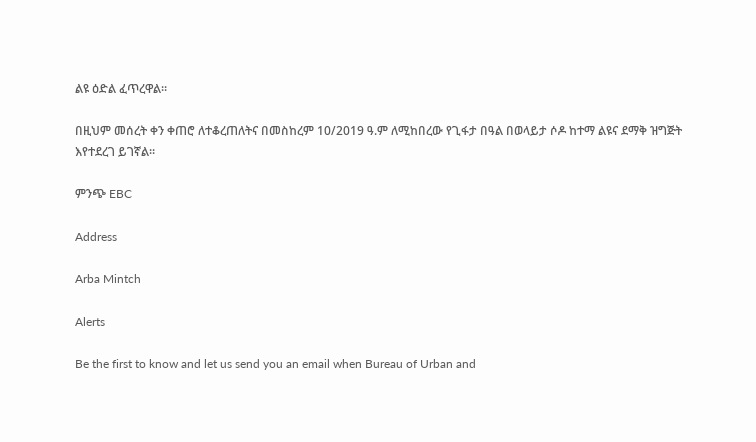ልዩ ዕድል ፈጥረዋል።

በዚህም መሰረት ቀን ቀጠሮ ለተቆረጠለትና በመስከረም 10/2019 ዓ.ም ለሚከበረው የጊፋታ በዓል በወላይታ ሶዶ ከተማ ልዩና ደማቅ ዝግጅት እየተደረገ ይገኛል።

ምንጭ EBC

Address

Arba Mintch

Alerts

Be the first to know and let us send you an email when Bureau of Urban and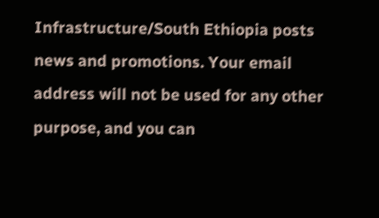Infrastructure/South Ethiopia posts news and promotions. Your email address will not be used for any other purpose, and you can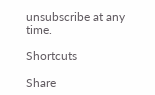unsubscribe at any time.

Shortcuts

Share